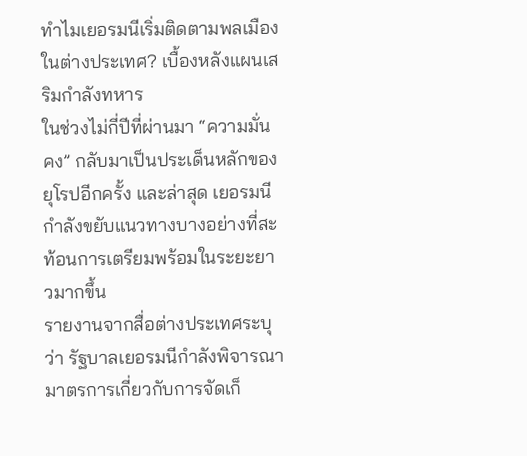ทำไมเยอรมนีเริ่มติดตามพลเมืองในต่างประเทศ? เบื้องหลังแผนเสริมกำลังทหาร
ในช่วงไม่กี่ปีที่ผ่านมา “ความมั่นคง” กลับมาเป็นประเด็นหลักของยุโรปอีกครั้ง และล่าสุด เยอรมนีกำลังขยับแนวทางบางอย่างที่สะท้อนการเตรียมพร้อมในระยะยาวมากขึ้น
รายงานจากสื่อต่างประเทศระบุว่า รัฐบาลเยอรมนีกำลังพิจารณามาตรการเกี่ยวกับการจัดเก็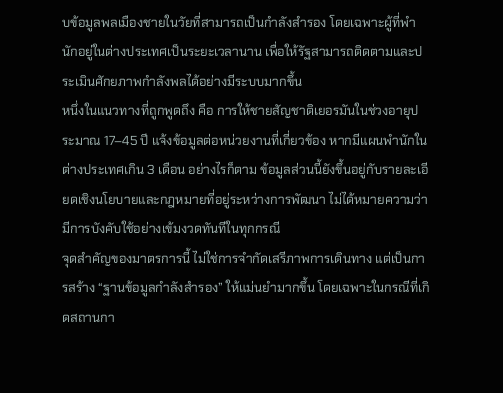บข้อมูลพลเมืองชายในวัยที่สามารถเป็นกำลังสำรอง โดยเฉพาะผู้ที่พำนักอยู่ในต่างประเทศเป็นระยะเวลานาน เพื่อให้รัฐสามารถติดตามและประเมินศักยภาพกำลังพลได้อย่างมีระบบมากขึ้น
หนึ่งในแนวทางที่ถูกพูดถึง คือ การให้ชายสัญชาติเยอรมันในช่วงอายุประมาณ 17–45 ปี แจ้งข้อมูลต่อหน่วยงานที่เกี่ยวข้อง หากมีแผนพำนักในต่างประเทศเกิน 3 เดือน อย่างไรก็ตาม ข้อมูลส่วนนี้ยังขึ้นอยู่กับรายละเอียดเชิงนโยบายและกฎหมายที่อยู่ระหว่างการพัฒนา ไม่ได้หมายความว่ามีการบังคับใช้อย่างเข้มงวดทันทีในทุกกรณี
จุดสำคัญของมาตรการนี้ ไม่ใช่การจำกัดเสรีภาพการเดินทาง แต่เป็นการสร้าง “ฐานข้อมูลกำลังสำรอง” ให้แม่นยำมากขึ้น โดยเฉพาะในกรณีที่เกิดสถานกา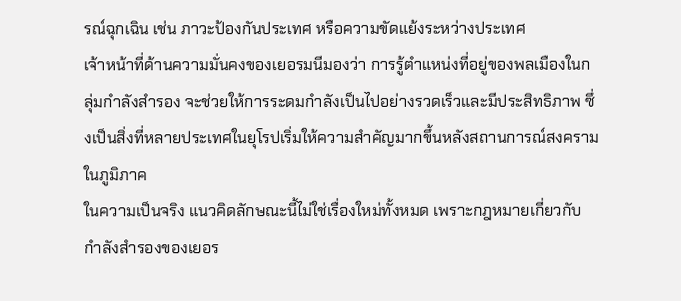รณ์ฉุกเฉิน เช่น ภาวะป้องกันประเทศ หรือความขัดแย้งระหว่างประเทศ
เจ้าหน้าที่ด้านความมั่นคงของเยอรมนีมองว่า การรู้ตำแหน่งที่อยู่ของพลเมืองในกลุ่มกำลังสำรอง จะช่วยให้การระดมกำลังเป็นไปอย่างรวดเร็วและมีประสิทธิภาพ ซึ่งเป็นสิ่งที่หลายประเทศในยุโรปเริ่มให้ความสำคัญมากขึ้นหลังสถานการณ์สงครามในภูมิภาค
ในความเป็นจริง แนวคิดลักษณะนี้ไม่ใช่เรื่องใหม่ทั้งหมด เพราะกฎหมายเกี่ยวกับกำลังสำรองของเยอร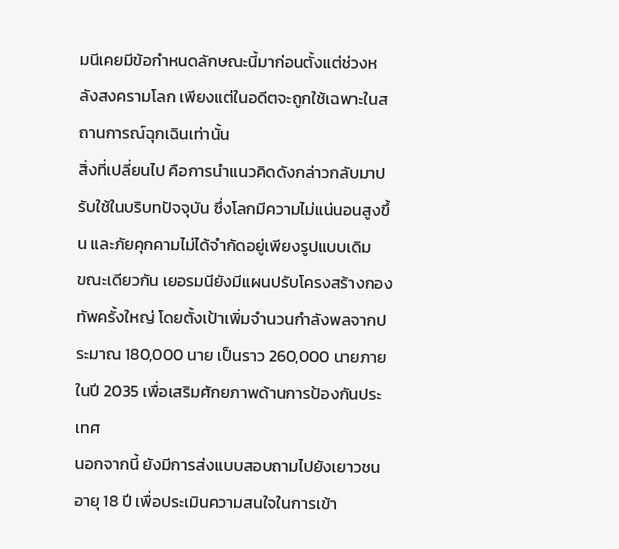มนีเคยมีข้อกำหนดลักษณะนี้มาก่อนตั้งแต่ช่วงหลังสงครามโลก เพียงแต่ในอดีตจะถูกใช้เฉพาะในสถานการณ์ฉุกเฉินเท่านั้น
สิ่งที่เปลี่ยนไป คือการนำแนวคิดดังกล่าวกลับมาปรับใช้ในบริบทปัจจุบัน ซึ่งโลกมีความไม่แน่นอนสูงขึ้น และภัยคุกคามไม่ได้จำกัดอยู่เพียงรูปแบบเดิม
ขณะเดียวกัน เยอรมนียังมีแผนปรับโครงสร้างกองทัพครั้งใหญ่ โดยตั้งเป้าเพิ่มจำนวนกำลังพลจากประมาณ 180,000 นาย เป็นราว 260,000 นายภายในปี 2035 เพื่อเสริมศักยภาพด้านการป้องกันประเทศ
นอกจากนี้ ยังมีการส่งแบบสอบถามไปยังเยาวชนอายุ 18 ปี เพื่อประเมินความสนใจในการเข้า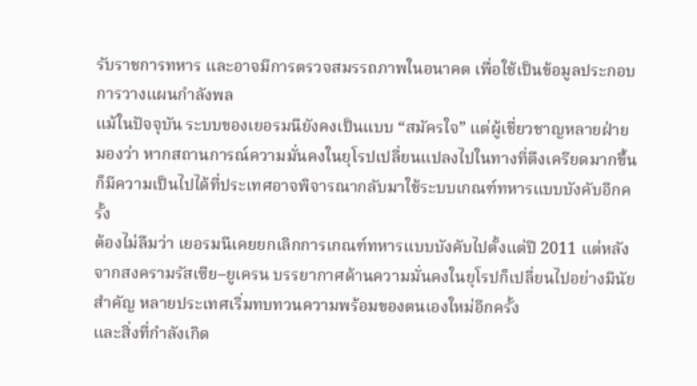รับราชการทหาร และอาจมีการตรวจสมรรถภาพในอนาคต เพื่อใช้เป็นข้อมูลประกอบการวางแผนกำลังพล
แม้ในปัจจุบัน ระบบของเยอรมนียังคงเป็นแบบ “สมัครใจ” แต่ผู้เชี่ยวชาญหลายฝ่ายมองว่า หากสถานการณ์ความมั่นคงในยุโรปเปลี่ยนแปลงไปในทางที่ตึงเครียดมากขึ้น ก็มีความเป็นไปได้ที่ประเทศอาจพิจารณากลับมาใช้ระบบเกณฑ์ทหารแบบบังคับอีกครั้ง
ต้องไม่ลืมว่า เยอรมนีเคยยกเลิกการเกณฑ์ทหารแบบบังคับไปตั้งแต่ปี 2011 แต่หลังจากสงครามรัสเซีย–ยูเครน บรรยากาศด้านความมั่นคงในยุโรปก็เปลี่ยนไปอย่างมีนัยสำคัญ หลายประเทศเริ่มทบทวนความพร้อมของตนเองใหม่อีกครั้ง
และสิ่งที่กำลังเกิด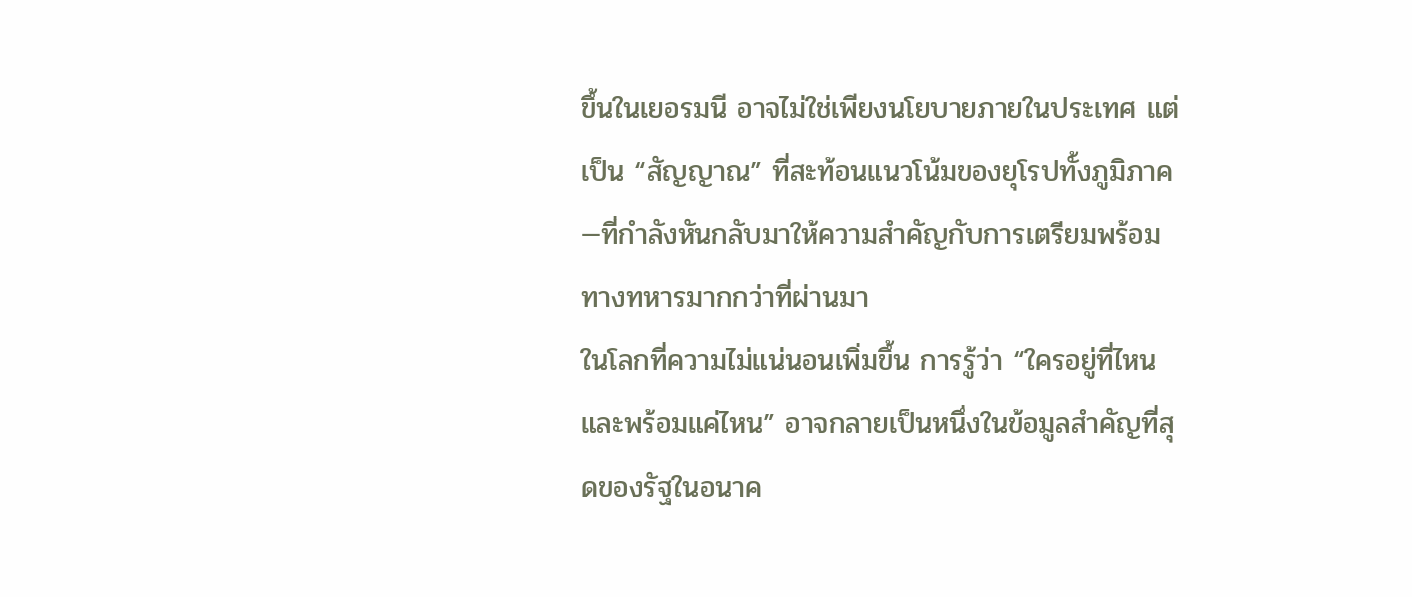ขึ้นในเยอรมนี อาจไม่ใช่เพียงนโยบายภายในประเทศ แต่เป็น “สัญญาณ” ที่สะท้อนแนวโน้มของยุโรปทั้งภูมิภาค—ที่กำลังหันกลับมาให้ความสำคัญกับการเตรียมพร้อมทางทหารมากกว่าที่ผ่านมา
ในโลกที่ความไม่แน่นอนเพิ่มขึ้น การรู้ว่า “ใครอยู่ที่ไหน และพร้อมแค่ไหน” อาจกลายเป็นหนึ่งในข้อมูลสำคัญที่สุดของรัฐในอนาค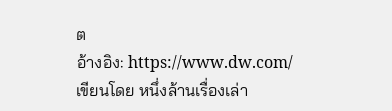ต
อ้างอิง: https://www.dw.com/
เขียนโดย หนึ่งล้านเรื่องเล่า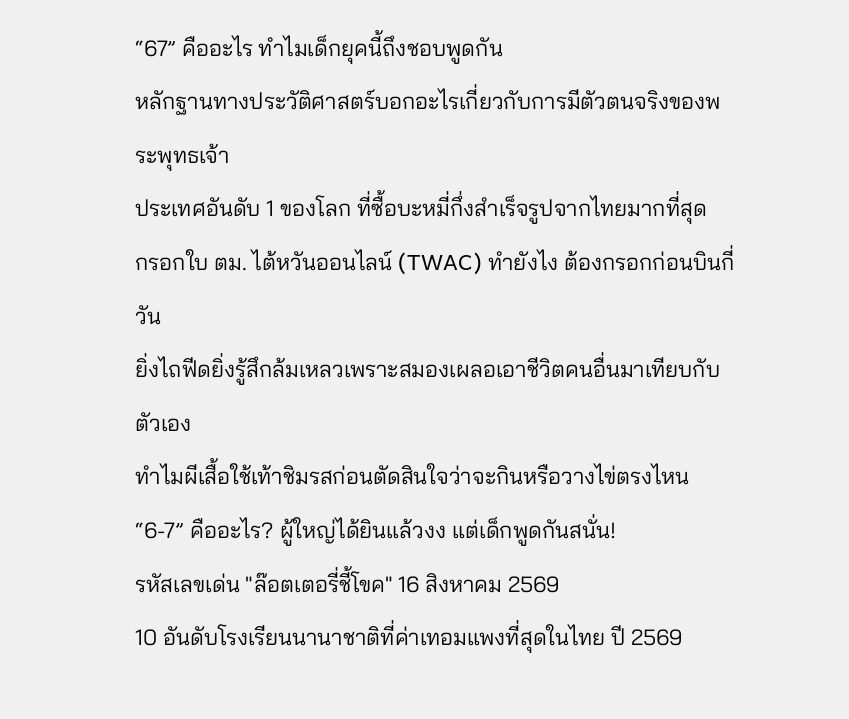“67” คืออะไร ทำไมเด็กยุคนี้ถึงชอบพูดกัน
หลักฐานทางประวัติศาสตร์บอกอะไรเกี่ยวกับการมีตัวตนจริงของพระพุทธเจ้า
ประเทศอันดับ 1 ของโลก ที่ซื้อบะหมี่กึ่งสำเร็จรูปจากไทยมากที่สุด
กรอกใบ ตม. ไต้หวันออนไลน์ (TWAC) ทำยังไง ต้องกรอกก่อนบินกี่วัน
ยิ่งไถฟีดยิ่งรู้สึกล้มเหลวเพราะสมองเผลอเอาชีวิตคนอื่นมาเทียบกับตัวเอง
ทำไมผีเสื้อใช้เท้าชิมรสก่อนตัดสินใจว่าจะกินหรือวางไข่ตรงไหน
“6-7” คืออะไร? ผู้ใหญ่ได้ยินแล้วงง แต่เด็กพูดกันสนั่น!
รหัสเลขเด่น "ล๊อตเตอรี่ชี้โขค" 16 สิงหาคม 2569
10 อันดับโรงเรียนนานาชาติที่ค่าเทอมแพงที่สุดในไทย ปี 2569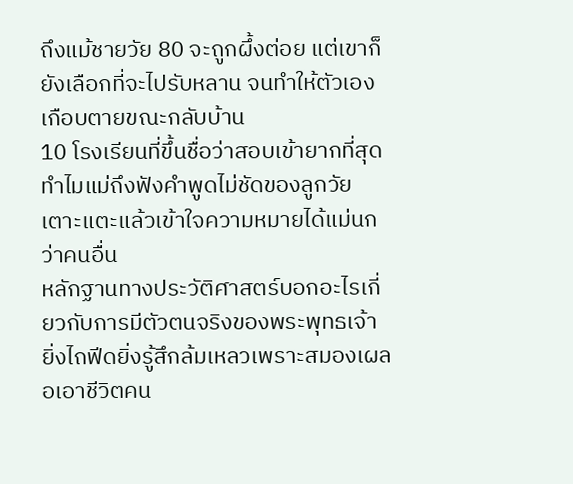ถึงแม้ชายวัย 80 จะถูกผึ้งต่อย แต่เขาก็ยังเลือกที่จะไปรับหลาน จนทำให้ตัวเองเกือบตายขณะกลับบ้าน
10 โรงเรียนที่ขึ้นชื่อว่าสอบเข้ายากที่สุด
ทำไมแม่ถึงฟังคำพูดไม่ชัดของลูกวัยเตาะแตะแล้วเข้าใจความหมายได้แม่นกว่าคนอื่น
หลักฐานทางประวัติศาสตร์บอกอะไรเกี่ยวกับการมีตัวตนจริงของพระพุทธเจ้า
ยิ่งไถฟีดยิ่งรู้สึกล้มเหลวเพราะสมองเผลอเอาชีวิตคน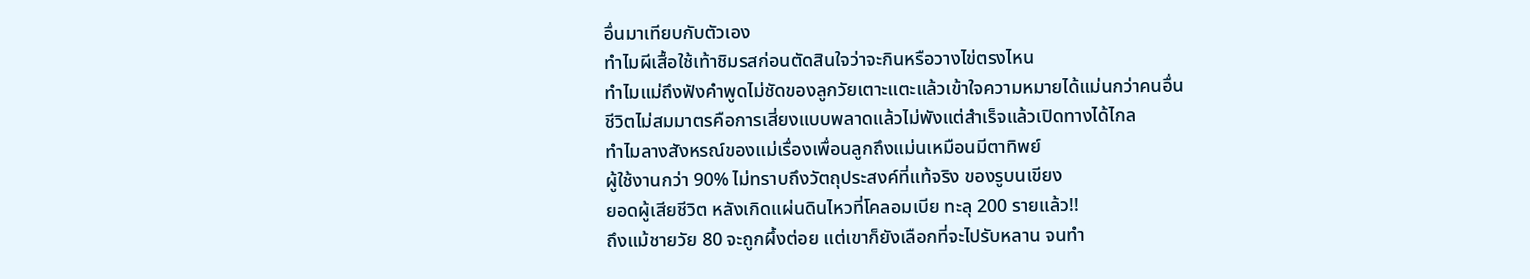อื่นมาเทียบกับตัวเอง
ทำไมผีเสื้อใช้เท้าชิมรสก่อนตัดสินใจว่าจะกินหรือวางไข่ตรงไหน
ทำไมแม่ถึงฟังคำพูดไม่ชัดของลูกวัยเตาะแตะแล้วเข้าใจความหมายได้แม่นกว่าคนอื่น
ชีวิตไม่สมมาตรคือการเสี่ยงแบบพลาดแล้วไม่พังแต่สำเร็จแล้วเปิดทางได้ไกล
ทำไมลางสังหรณ์ของแม่เรื่องเพื่อนลูกถึงแม่นเหมือนมีตาทิพย์
ผู้ใช้งานกว่า 90% ไม่ทราบถึงวัตถุประสงค์ที่แท้จริง ของรูบนเขียง
ยอดผู้เสียชีวิต หลังเกิดแผ่นดินไหวที่โคลอมเบีย ทะลุ 200 รายแล้ว!!
ถึงแม้ชายวัย 80 จะถูกผึ้งต่อย แต่เขาก็ยังเลือกที่จะไปรับหลาน จนทำ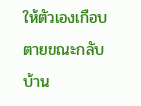ให้ตัวเองเกือบตายขณะกลับบ้าน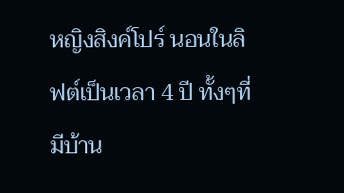หญิงสิงค์โปร์ นอนในลิฟต์เป็นเวลา 4 ปี ทั้งๆที่มีบ้าน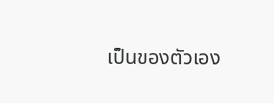เป็นของตัวเอง